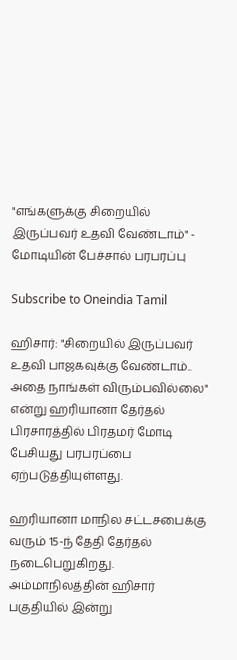"எங்களுக்கு சிறையில் இருப்பவர் உதவி வேண்டாம்" - மோடியின் பேச்சால் பரபரப்பு

Subscribe to Oneindia Tamil

ஹிசார்: "சிறையில் இருப்பவர் உதவி பாஜகவுக்கு வேண்டாம்.. அதை நாங்கள் விரும்பவில்லை" என்று ஹரியானா தேர்தல் பிரசாரத்தில் பிரதமர் மோடி பேசியது பரபரப்பை ஏற்படுத்தியுள்ளது.

ஹரியானா மாநில சட்டசபைக்கு வரும் 15-ந் தேதி தேர்தல் நடைபெறுகிறது. அம்மாநிலத்தின் ஹிசார் பகுதியில் இன்று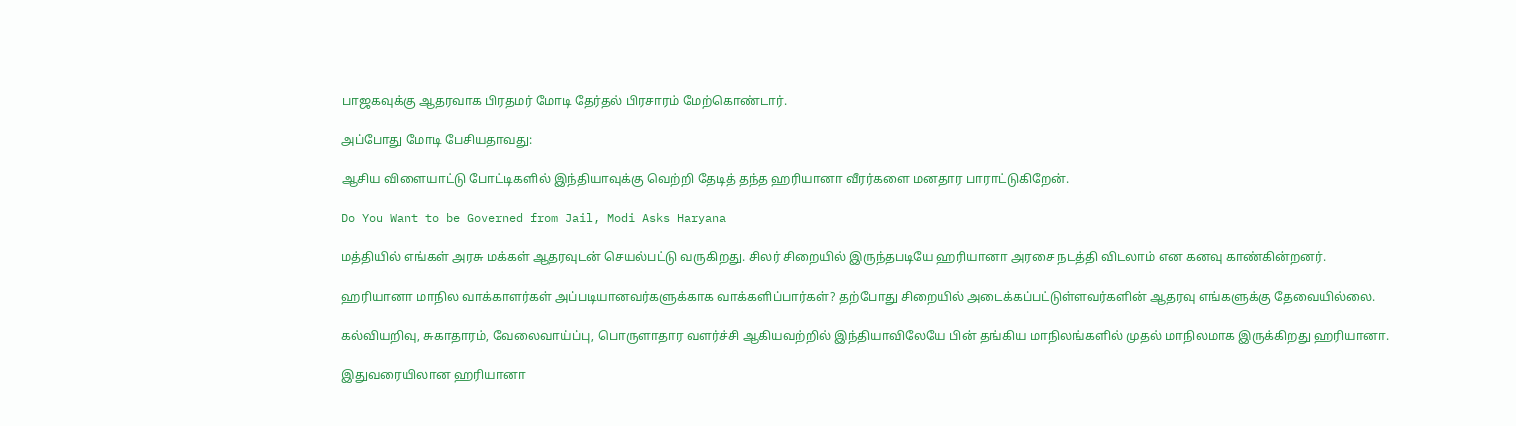பாஜகவுக்கு ஆதரவாக பிரதமர் மோடி தேர்தல் பிரசாரம் மேற்கொண்டார்.

அப்போது மோடி பேசியதாவது:

ஆசிய விளையாட்டு போட்டிகளில் இந்தியாவுக்கு வெற்றி தேடித் தந்த ஹரியானா வீரர்களை மனதார பாராட்டுகிறேன்.

Do You Want to be Governed from Jail, Modi Asks Haryana

மத்தியில் எங்கள் அரசு மக்கள் ஆதரவுடன் செயல்பட்டு வருகிறது. சிலர் சிறையில் இருந்தபடியே ஹரியானா அரசை நடத்தி விடலாம் என கனவு காண்கின்றனர்.

ஹரியானா மாநில வாக்காளர்கள் அப்படியானவர்களுக்காக வாக்களிப்பார்கள்? தற்போது சிறையில் அடைக்கப்பட்டுள்ளவர்களின் ஆதரவு எங்களுக்கு தேவையில்லை.

கல்வியறிவு, சுகாதாரம், வேலைவாய்ப்பு, பொருளாதார வளர்ச்சி ஆகியவற்றில் இந்தியாவிலேயே பின் தங்கிய மாநிலங்களில் முதல் மாநிலமாக இருக்கிறது ஹரியானா.

இதுவரையிலான ஹரியானா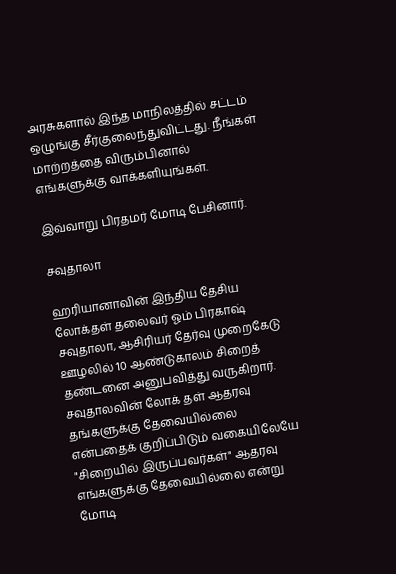அரசுகளால் இந்த மாநிலத்தில் சட்டம் ஒழுங்கு சீர்குலைந்துவிட்டது. நீங்கள் மாற்றத்தை விரும்பினால் எங்களுக்கு வாக்களியுங்கள்.

இவ்வாறு பிரதமர் மோடி பேசினார்.

சவுதாலா

ஹரியானாவின் இந்திய தேசிய லோக்தள் தலைவர் ஓம் பிரகாஷ் சவுதாலா, ஆசிரியர் தேர்வு முறைகேடு ஊழலில் 10 ஆண்டுகாலம் சிறைத் தண்டனை அனுபவித்து வருகிறார். சவுதாலவின் லோக் தள் ஆதரவு தங்களுக்கு தேவையில்லை என்பதைக் குறிப்பிடும் வகையிலேயே "சிறையில் இருப்பவர்கள்" ஆதரவு எங்களுக்கு தேவையில்லை என்று மோடி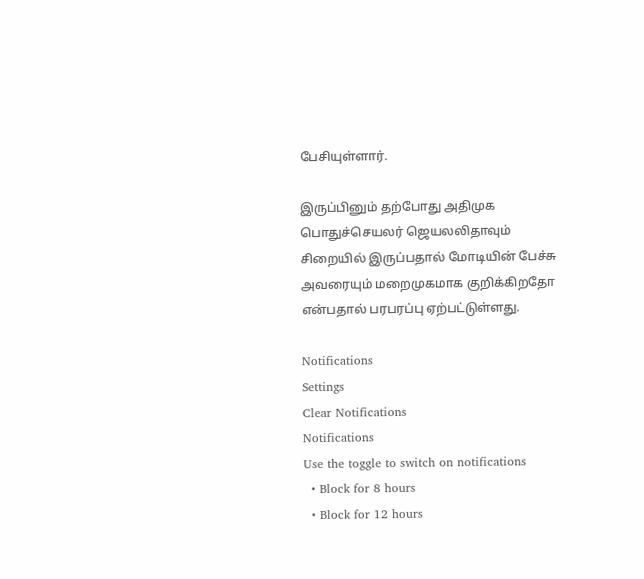பேசியுள்ளார்.

இருப்பினும் தற்போது அதிமுக பொதுச்செயலர் ஜெயலலிதாவும் சிறையில் இருப்பதால் மோடியின் பேச்சு அவரையும் மறைமுகமாக குறிக்கிறதோ என்பதால் பரபரப்பு ஏற்பட்டுள்ளது.

Notifications
Settings
Clear Notifications
Notifications
Use the toggle to switch on notifications
  • Block for 8 hours
  • Block for 12 hours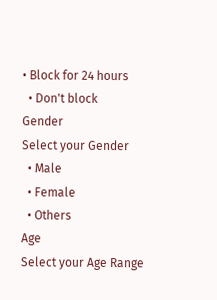• Block for 24 hours
  • Don't block
Gender
Select your Gender
  • Male
  • Female
  • Others
Age
Select your Age Range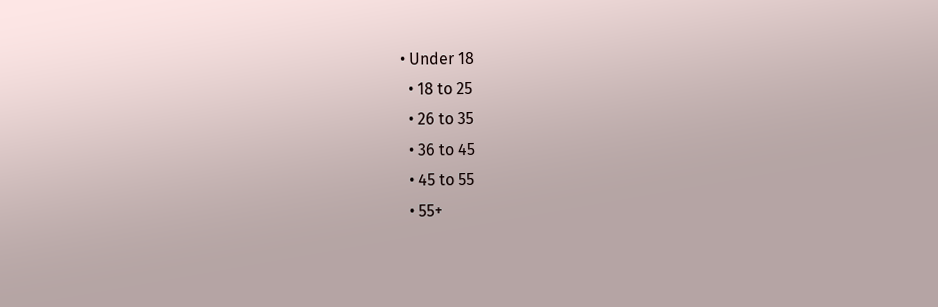• Under 18
  • 18 to 25
  • 26 to 35
  • 36 to 45
  • 45 to 55
  • 55+